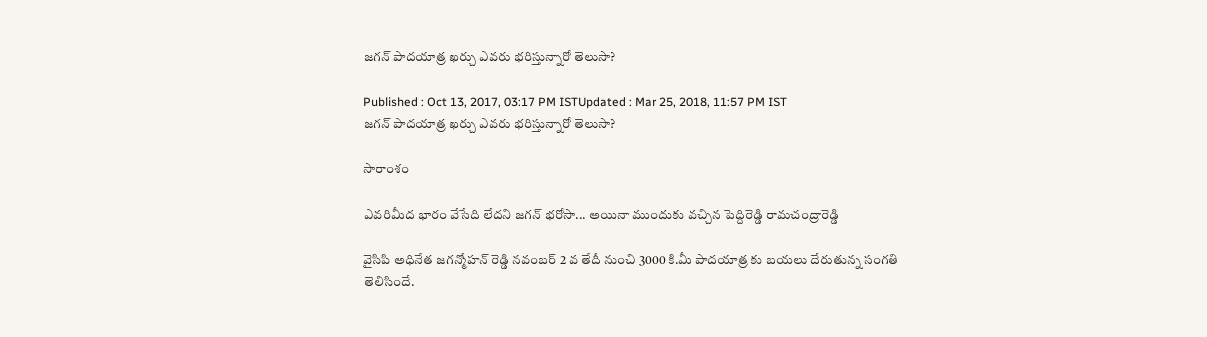జగన్ పాదయాత్ర ఖర్చు ఎవరు భరిస్తున్నారో తెలుసా?

Published : Oct 13, 2017, 03:17 PM ISTUpdated : Mar 25, 2018, 11:57 PM IST
జగన్ పాదయాత్ర ఖర్చు ఎవరు భరిస్తున్నారో తెలుసా?

సారాంశం

ఎవరిమీద భారం వేసేది లేదని జగన్ భరోసా... అయినా ముందుకు వచ్చిన పెద్దిరెడ్డి రామచంద్రారెడ్డి

వైసిపి అధినేత జగన్మోహన్ రెడ్డి నవంబర్ 2 వ తేదీ నుంచి 3000 కి.మీ పాదయాత్ర కు బయలు దేరుతున్న సంగతి తెలిసిందే.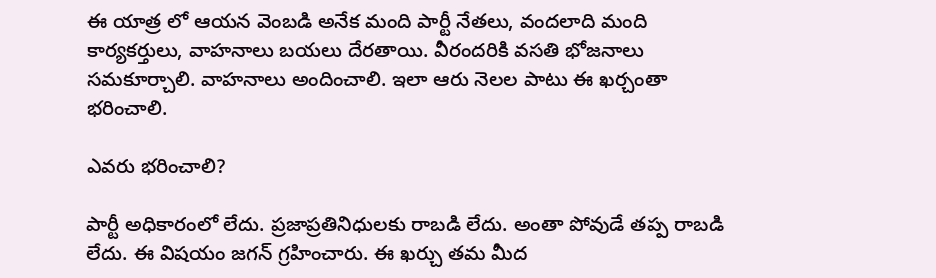ఈ యాత్ర లో ఆయన వెంబడి అనేక మంది పార్టీ నేతలు, వందలాది మంది కార్యకర్తులు, వాహనాలు బయలు దేరతాయి. వీరందరికి వసతి భోజనాలు సమకూర్చాలి. వాహనాలు అందించాలి. ఇలా ఆరు నెలల పాటు ఈ ఖర్చంతా భరించాలి.

ఎవరు భరించాలి?

పార్టీ అధికారంలో లేదు. ప్రజాప్రతినిధులకు రాబడి లేదు. అంతా పోవుడే తప్ప రాబడి లేదు. ఈ విషయం జగన్ గ్రహించారు. ఈ ఖర్చు తమ మీద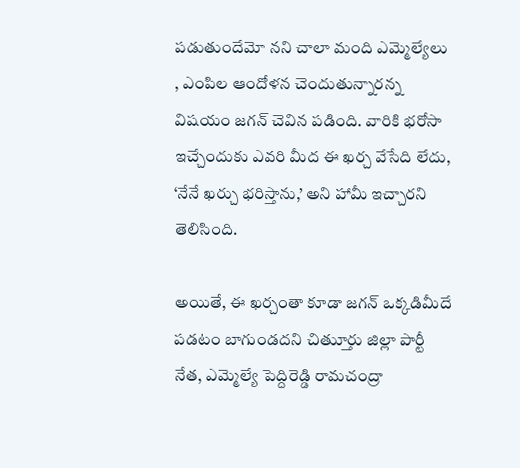పడుతుందేమో నని చాలా మంది ఎమ్మెల్యేలు , ఎంపిల ఆందోళన చెందుతున్నారన్న విషయం జగన్ చెవిన పడింది. వారికి భరోసా ఇచ్చేందుకు ఎవరి మీద ఈ ఖర్చ వేసేది లేదు, ‘నేనే ఖర్చు భరిస్తాను,’ అని హామీ ఇచ్చారని తెలిసింది.

అయితే, ఈ ఖర్చంతా కూడా జగన్ ఒక్కడిమీదే పడటం బాగుండదని చిత్తుూరు జిల్లా పార్టీ నేత, ఎమ్మెల్యే పెద్దిరెడ్డి రామచంద్రా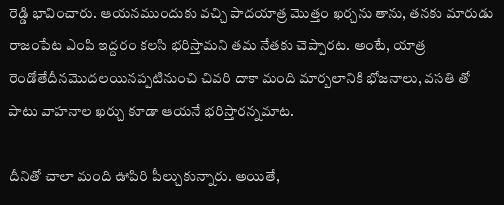రెడ్డి భావించారు. ఆయనముందుకు వచ్చి పాదయాత్ర మొత్తం ఖర్చను తాను, తనకు మారుడు రాజంపేట ఎంపి ఇద్దరం కలసి భరిస్తామని తమ నేతకు చెప్పారట. అంటే, యాత్ర రెండోతేదీనమొదలయినప్పటినుంచి చివరి దాకా మంది మార్బలానికి భోజనాలు, వసతి తో పాటు వాహనాల ఖర్చు కూడా ఆయనే భరిస్తారన్నమాట.

దీనితో చాలా మంది ఊపిరి పీల్చుకున్నారు. అయితే,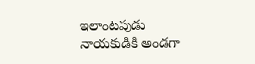ఇలాంటపుడు నాయకుడికి అండగా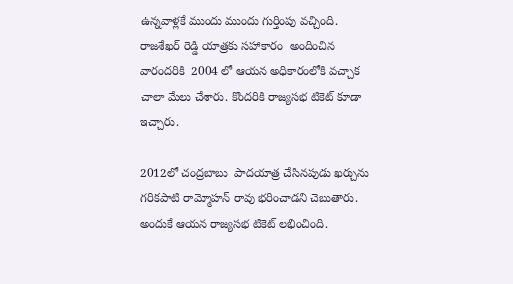ఉన్నవాళ్లకే ముందు ముందు గుర్తింపు వచ్చింది. రాజశేఖర్ రెడ్డి యాత్రకు సహాకారం  అందించిన వారందరికి  2004 లో ఆయన అధికారంలోకి వచ్చాక చాలా మేలు చేశారు. కొందరికి రాజ్యసభ టికెట్ కూడా ఇచ్చారు.

2012లో చంద్రబాబు  పాదయాత్ర చేసినపుడు ఖర్చును గరికపాటి రామ్మోహన్ రావు భరించాడని చెబుతారు. అందుకే ఆయన రాజ్యసభ టికెట్ లభించింది.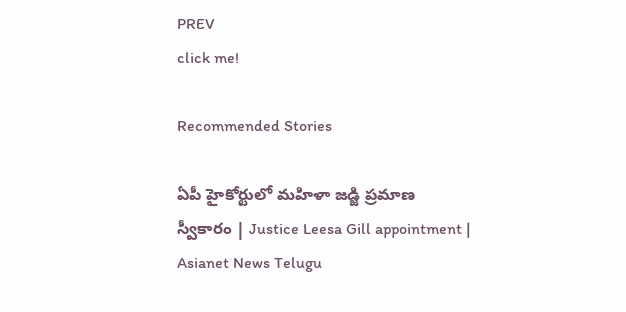PREV
click me!

Recommended Stories

ఏపీ హైకోర్టులో మహిళా జడ్జి ప్రమాణ స్వీకారం | Justice Leesa Gill appointment | Asianet News Telugu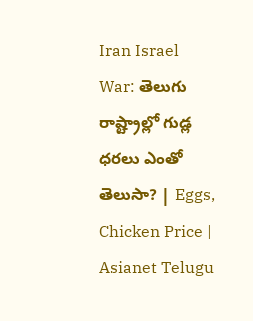Iran Israel War: తెలుగు రాష్ట్రాల్లో గుడ్ల ధరలు ఎంతో తెలుసా? | Eggs, Chicken Price | Asianet Telugu